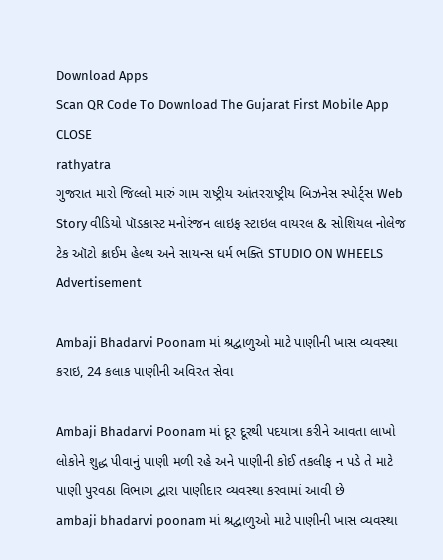Download Apps
Scan QR Code To Download The Gujarat First Mobile App CLOSE
rathyatra
ગુજરાત મારો જિલ્લો મારું ગામ રાષ્ટ્રીય આંતરરાષ્ટ્રીય બિઝનેસ સ્પોર્ટ્સ Web Story વીડિયો પૉડકાસ્ટ મનોરંજન લાઇફ સ્ટાઇલ વાયરલ & સોશિયલ નોલેજ ટેક ઑટો ક્રાઈમ હેલ્થ અને સાયન્સ ધર્મ ભક્તિ STUDIO ON WHEELS
Advertisement

Ambaji Bhadarvi Poonam માં શ્રદ્વાળુઓ માટે પાણીની ખાસ વ્યવસ્થા કરાઇ, 24 કલાક પાણીની અવિરત સેવા

Ambaji Bhadarvi Poonam માં દૂર દૂરથી પદયાત્રા કરીને આવતા લાખો લોકોને શુદ્ધ પીવાનું પાણી મળી રહે અને પાણીની કોઈ તકલીફ ન પડે તે માટે પાણી પુરવઠા વિભાગ દ્વારા પાણીદાર વ્યવસ્થા કરવામાં આવી છે
ambaji bhadarvi poonam માં શ્રદ્વાળુઓ માટે પાણીની ખાસ વ્યવસ્થા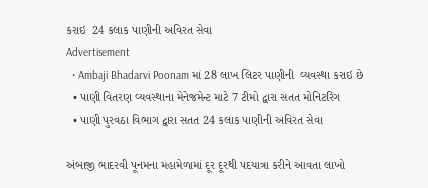કરાઇ  24 કલાક પાણીની અવિરત સેવા
Advertisement
  • Ambaji Bhadarvi Poonam માં 28 લાખ લિટર પાણીની  વ્યવસ્થા કરાઇ છે
  • પાણી વિતરણ વ્યવસ્થાના મેનેજમેન્ટ માટે 7 ટીમો દ્વારા સતત મોનિટરિંગ
  • પાણી પુરવઠા વિભાગ દ્વારા સતત 24 કલાક પાણીની અવિરત સેવા

અંબાજી ભાદરવી પૂનમના મહામેળામાં દૂર દૂરથી પદયાત્રા કરીને આવતા લાખો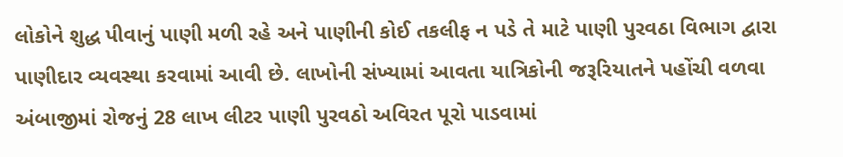લોકોને શુદ્ધ પીવાનું પાણી મળી રહે અને પાણીની કોઈ તકલીફ ન પડે તે માટે પાણી પુરવઠા વિભાગ દ્વારા પાણીદાર વ્યવસ્થા કરવામાં આવી છે. લાખોની સંખ્યામાં આવતા યાત્રિકોની જરૂરિયાતને પહોંચી વળવા અંબાજીમાં રોજનું 28 લાખ લીટર પાણી પુરવઠો અવિરત પૂરો પાડવામાં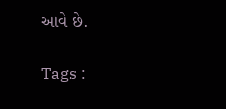આવે છે.

Tags :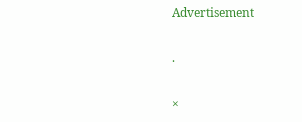Advertisement

.

×